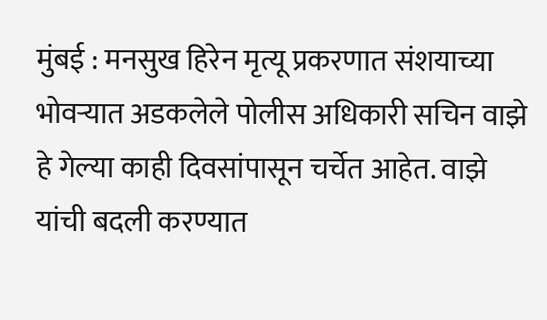मुंबई : मनसुख हिरेन मृत्यू प्रकरणात संशयाच्या भोवऱ्यात अडकलेले पोलीस अधिकारी सचिन वाझे हे गेल्या काही दिवसांपासून चर्चेत आहेत. वाझे यांची बदली करण्यात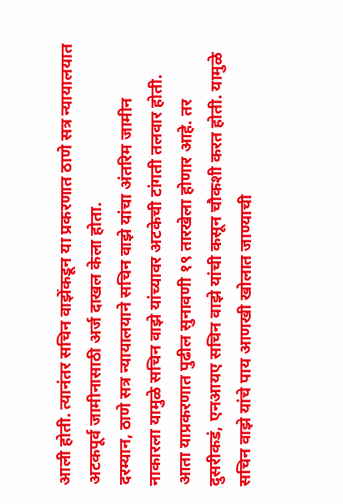आली होती. त्यानंतर सचिन वाझेंकडून या प्रकरणात ठाणे सत्र न्यायालयात अटकपूर्व जामीनासाठी अर्ज दाखल केला होता.
दरम्यान, ठाणे सत्र न्यायालयाने सचिन वाझे यांचा अंतरिम जामीन नाकारला यामुळे सचिन वाझे यांच्यावर अटकेची टांगती तलवार होती. आता याप्रकरणात पुढील सुनावणी १९ तारखेला होणार आहे. तर दुसरीकडं, एनआयए सचिन वाझे यांची कसून चौकशी करत होती. यामुळे सचिन वाझे यांचे पाय आणखी खोलात जाण्याची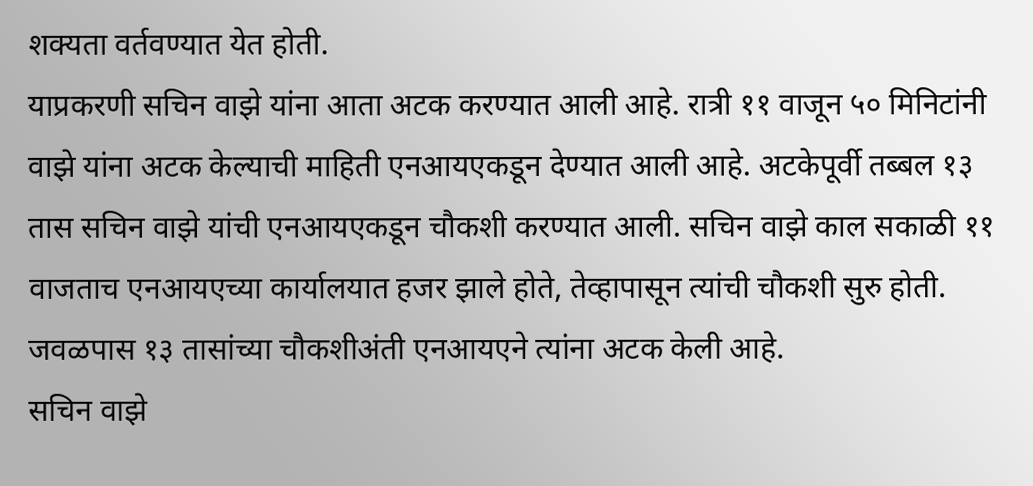शक्यता वर्तवण्यात येत होती.
याप्रकरणी सचिन वाझे यांना आता अटक करण्यात आली आहे. रात्री ११ वाजून ५० मिनिटांनी वाझे यांना अटक केल्याची माहिती एनआयएकडून देण्यात आली आहे. अटकेपूर्वी तब्बल १३ तास सचिन वाझे यांची एनआयएकडून चौकशी करण्यात आली. सचिन वाझे काल सकाळी ११ वाजताच एनआयएच्या कार्यालयात हजर झाले होते, तेव्हापासून त्यांची चौकशी सुरु होती. जवळपास १३ तासांच्या चौकशीअंती एनआयएने त्यांना अटक केली आहे.
सचिन वाझे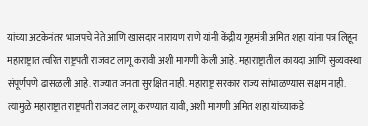यांच्या अटकेनंतर भाजपचे नेते आणि खासदार नारायण राणे यांनी केंद्रीय गृहमंत्री अमित शहा यांना पत्र लिहून महाराष्ट्रात त्वरित राष्ट्रपती राजवट लागू करावी अशी मागणी केली आहे. महाराष्ट्रातील कायदा आणि सुव्यवस्था संपूर्णपणे ढासळली आहे. राज्यात जनता सुरक्षित नाही. महाराष्ट्र सरकार राज्य सांभाळण्यास सक्षम नाही. त्यामुळे महाराष्ट्रात राष्ट्रपती राजवट लागू करण्यात यावी, अशी मागणी अमित शहा यांच्याकडे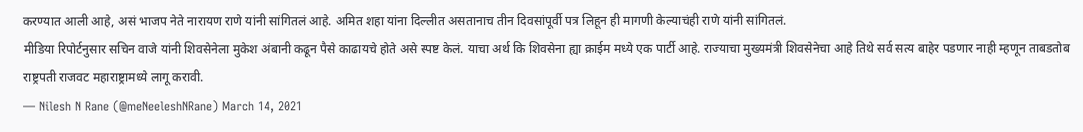करण्यात आली आहे, असं भाजप नेते नारायण राणे यांनी सांगितलं आहे. अमित शहा यांना दिल्लीत असतानाच तीन दिवसांपूर्वी पत्र लिहून ही मागणी केल्याचंही राणे यांनी सांगितलं.
मीडिया रिपोर्टनुसार सचिन वाजे यांनी शिवसेनेला मुकेश अंबानी कढून पैसे काढायचे होते असे स्पष्ट केलं. याचा अर्थ कि शिवसेना ह्या क्राईम मध्ये एक पार्टी आहे. राज्याचा मुख्यमंत्री शिवसेनेचा आहे तिथे सर्व सत्य बाहेर पडणार नाही म्हणून ताबडतोब राष्ट्रपती राजवट महाराष्ट्रामध्ये लागू करावी.
— Nilesh N Rane (@meNeeleshNRane) March 14, 2021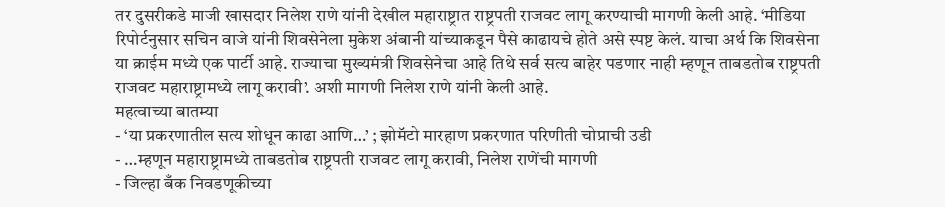तर दुसरीकडे माजी खासदार निलेश राणे यांनी देखील महाराष्ट्रात राष्ट्रपती राजवट लागू करण्याची मागणी केली आहे. ‘मीडिया रिपोर्टनुसार सचिन वाजे यांनी शिवसेनेला मुकेश अंबानी यांच्याकडून पैसे काढायचे होते असे स्पष्ट केलं. याचा अर्थ कि शिवसेना या क्राईम मध्ये एक पार्टी आहे. राज्याचा मुख्यमंत्री शिवसेनेचा आहे तिथे सर्व सत्य बाहेर पडणार नाही म्हणून ताबडतोब राष्ट्रपती राजवट महाराष्ट्रामध्ये लागू करावी’. अशी मागणी निलेश राणे यांनी केली आहे.
महत्वाच्या बातम्या
- ‘या प्रकरणातील सत्य शोधून काढा आणि…’ ; झोमॅटो मारहाण प्रकरणात परिणीती चोप्राची उडी
- …म्हणून महाराष्ट्रामध्ये ताबडतोब राष्ट्रपती राजवट लागू करावी, निलेश राणेंची मागणी
- जिल्हा बँक निवडणूकीच्या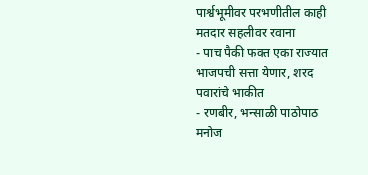पार्श्वभूमीवर परभणीतील काही मतदार सहलीवर रवाना
- पाच पैकी फक्त एका राज्यात भाजपची सत्ता येणार, शरद पवारांचे भाकीत
- रणबीर, भन्साळी पाठोपाठ मनोज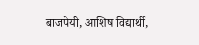बाजपेयी, आशिष विद्यार्थी,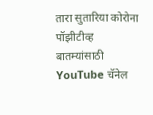तारा सुतारिया कोरोना पॉझीटीव्ह
बातम्यांसाठी YouTube चॅनेल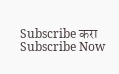Subscribe करा
Subscribe Now